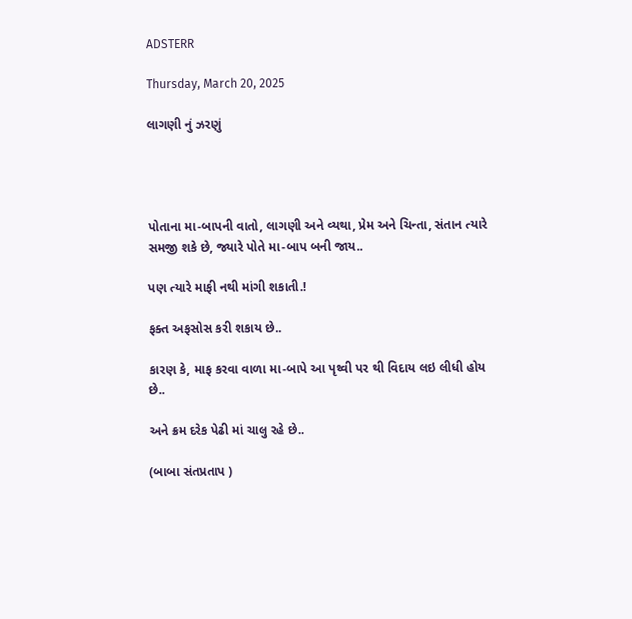ADSTERR

Thursday, March 20, 2025

લાગણી નું ઝરણું




પોતાના મા-બાપની વાતો, લાગણી અને વ્યથા, પ્રેમ અને ચિન્તા, સંતાન ત્યારે સમજી શકે છે, જ્યારે પોતે મા-બાપ બની જાય..

પણ ત્યારે માફી નથી માંગી શકાતી.!

ફક્ત અફસોસ કરી શકાય છે..

કારણ કે, માફ કરવા વાળા મા-બાપે આ પૃથ્વી પર થી વિદાય લઇ લીધી હોય છે..

અને ક્રમ દરેક પેઢી માં ચાલુ રહે છે..

(બાબા સંતપ્રતાપ )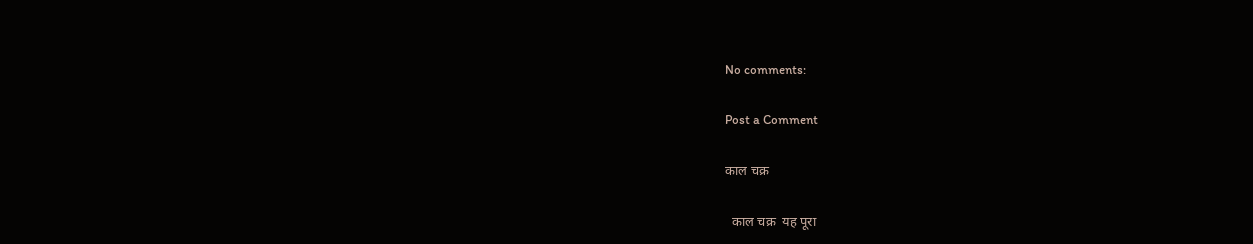No comments:

Post a Comment

काल चक्र

  काल चक्र  यह पूरा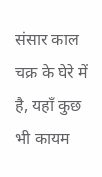संसार काल चक्र के घेरे में है, यहाँ कुछ भी कायम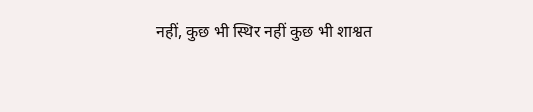नहीं, कुछ भी स्थिर नहीं कुछ भी शाश्वत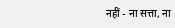नहीं - ना सत्ता, ना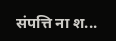संपत्ति ना श...